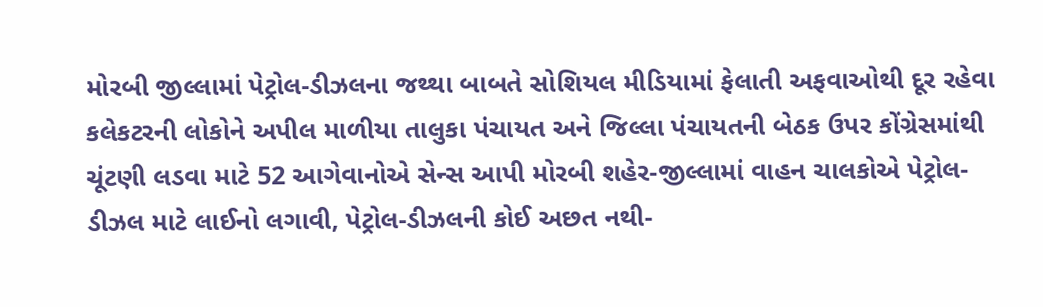મોરબી જીલ્લામાં પેટ્રોલ-ડીઝલના જથ્થા બાબતે સોશિયલ મીડિયામાં ફેલાતી અફવાઓથી દૂર રહેવા કલેકટરની લોકોને અપીલ માળીયા તાલુકા પંચાયત અને જિલ્લા પંચાયતની બેઠક ઉપર કોંગ્રેસમાંથી ચૂંટણી લડવા માટે 52 આગેવાનોએ સેન્સ આપી મોરબી શહેર-જીલ્લામાં વાહન ચાલકોએ પેટ્રોલ-ડીઝલ માટે લાઈનો લગાવી, પેટ્રોલ-ડીઝલની કોઈ અછત નથી-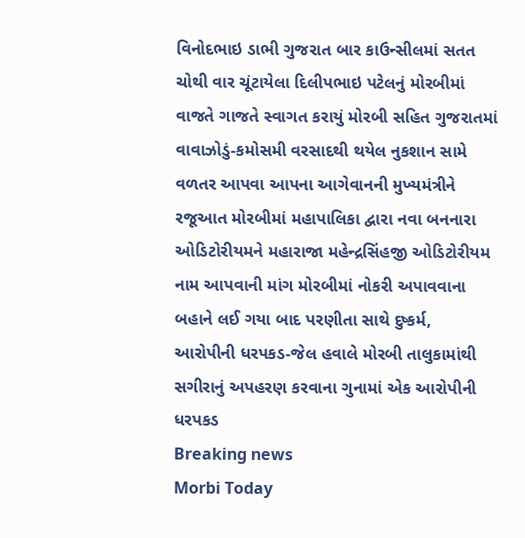વિનોદભાઇ ડાભી ગુજરાત બાર કાઉન્સીલમાં સતત ચોથી વાર ચૂંટાયેલા દિલીપભાઇ પટેલનું મોરબીમાં વાજતે ગાજતે સ્વાગત કરાયું મોરબી સહિત ગુજરાતમાં વાવાઝોડું-કમોસમી વરસાદથી થયેલ નુકશાન સામે વળતર આપવા આપના આગેવાનની મુખ્યમંત્રીને રજૂઆત મોરબીમાં મહાપાલિકા દ્વારા નવા બનનારા ઓડિટોરીયમને મહારાજા મહેન્દ્રસિંહજી ઓડિટોરીયમ નામ આપવાની માંગ મોરબીમાં નોકરી અપાવવાના બહાને લઈ ગયા બાદ પરણીતા સાથે દુષ્કર્મ, આરોપીની ધરપકડ-જેલ હવાલે મોરબી તાલુકામાંથી સગીરાનું અપહરણ કરવાના ગુનામાં એક આરોપીની ધરપકડ
Breaking news
Morbi Today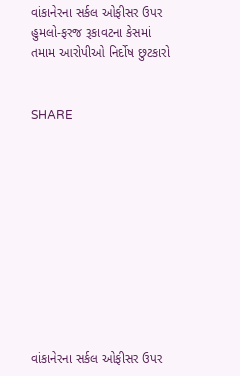વાંકાનેરના સર્કલ ઓફીસર ઉપર હુમલો-ફરજ રૂકાવટના કેસમાં તમામ આરોપીઓ નિર્દોષ છુટકારો


SHARE











વાંકાનેરના સર્કલ ઓફીસર ઉપર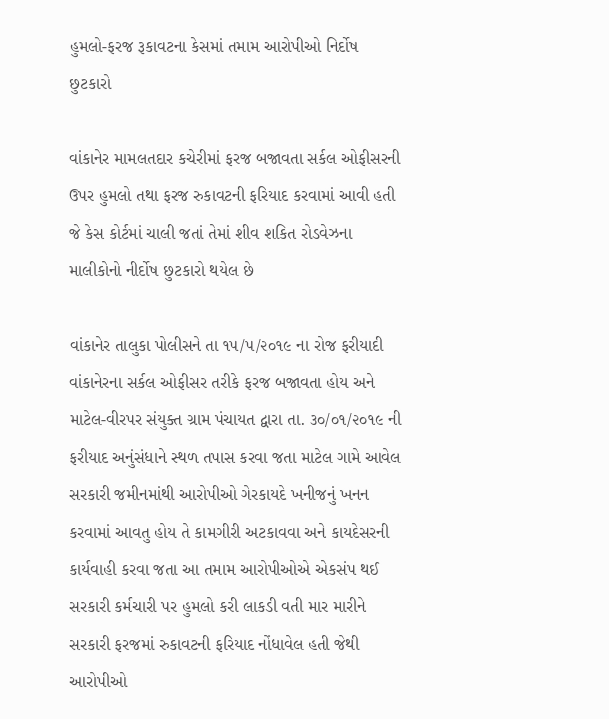હુમલો-ફરજ રૂકાવટના કેસમાં તમામ આરોપીઓ નિર્દોષ છુટકારો

વાંકાનેર મામલતદાર કચેરીમાં ફરજ બજાવતા સર્કલ ઓફીસરની ઉપર હુમલો તથા ફરજ રુકાવટની ફરિયાદ કરવામાં આવી હતી જે કેસ કોર્ટમાં ચાલી જતાં તેમાં શીવ શકિત રોડવેઝના માલીકોનો નીર્દોષ છુટકારો થયેલ છે

વાંકાનેર તાલુકા પોલીસને તા ૧૫/૫/૨૦૧૯ ના રોજ ફરીયાદી વાંકાનેરના સર્કલ ઓફીસર તરીકે ફરજ બજાવતા હોય અને માટેલ-વીરપર સંયુક્ત ગ્રામ પંચાયત દ્વારા તા. ૩૦/૦૧/૨૦૧૯ ની ફરીયાદ અનુંસંધાને સ્થળ તપાસ કરવા જતા માટેલ ગામે આવેલ સરકારી જમીનમાંથી આરોપીઓ ગેરકાયદે ખનીજનું ખનન કરવામાં આવતુ હોય તે કામગીરી અટકાવવા અને કાયદેસરની કાર્યવાહી કરવા જતા આ તમામ આરોપીઓએ એકસંપ થઈ સરકારી કર્મચારી પર હુમલો કરી લાકડી વતી માર મારીને સરકારી ફરજમાં રુકાવટની ફરિયાદ નોંધાવેલ હતી જેથી આરોપીઓ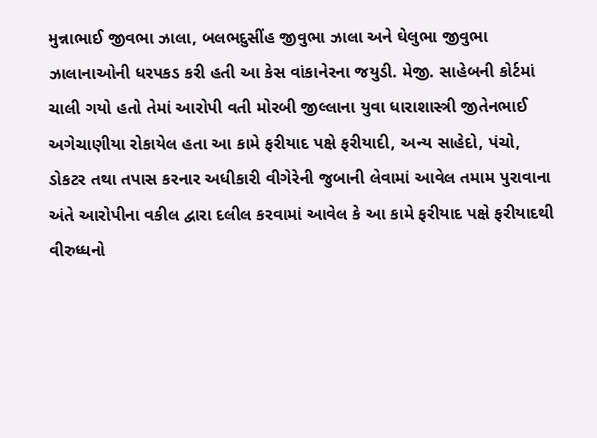મુન્નાભાઈ જીવભા ઝાલા, બલભદુસીંહ જીવુભા ઝાલા અને ઘેલુભા જીવુભા ઝાલાનાઓની ધરપકડ કરી હતી આ કેસ વાંકાનેરના જયુડી. મેજી. સાહેબની કોર્ટમાં ચાલી ગયો હતો તેમાં આરોપી વતી મોરબી જીલ્લાના યુવા ધારાશાસ્ત્રી જીતેનભાઈ અગેચાણીયા રોકાયેલ હતા આ કામે ફરીયાદ પક્ષે ફરીયાદી, અન્ય સાહેદો, પંચો, ડોકટર તથા તપાસ કરનાર અધીકારી વીગેરેની જુબાની લેવામાં આવેલ તમામ પુરાવાના અંતે આરોપીના વકીલ દ્વારા દલીલ કરવામાં આવેલ કે આ કામે ફરીયાદ પક્ષે ફરીયાદથી વીરુધ્ધનો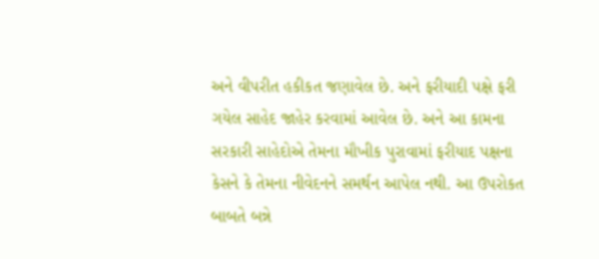અને વીપરીત હકીકત જણાવેલ છે. અને ફરીયાદી પક્ષે ફરી ગયેલ સાહેદ જાહેર કરવામાં આવેલ છે. અને આ કામના સરકારી સાહેદોએ તેમના મૌખીક પુરાવામાં ફરીયાદ પક્ષના કેસને કે તેમના નીવેદનને સમર્થન આપેલ નથી. આ ઉપરોકત બાબતે બન્ને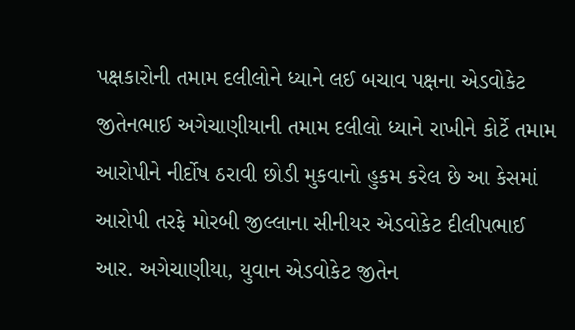પક્ષકારોની તમામ દલીલોને ધ્યાને લઈ બચાવ પક્ષના એડવોકેટ જીતેનભાઈ અગેચાણીયાની તમામ દલીલો ધ્યાને રાખીને કોર્ટે તમામ આરોપીને નીર્દોષ ઠરાવી છોડી મુકવાનો હુકમ કરેલ છે આ કેસમાં આરોપી તરફે મોરબી જીલ્લાના સીનીયર એડવોકેટ દીલીપભાઈ આર. અગેચાણીયા, યુવાન એડવોકેટ જીતેન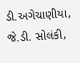ડી.અગેચાણીયા, જે.ડી. સોલંકી,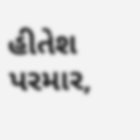હીતેશ પરમાર,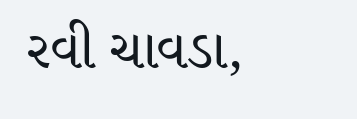રવી ચાવડા,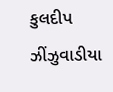કુલદીપ ઝીંઝુવાડીયા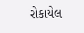રોકાયેલ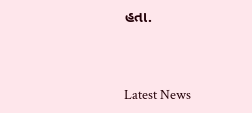હતા.




Latest News